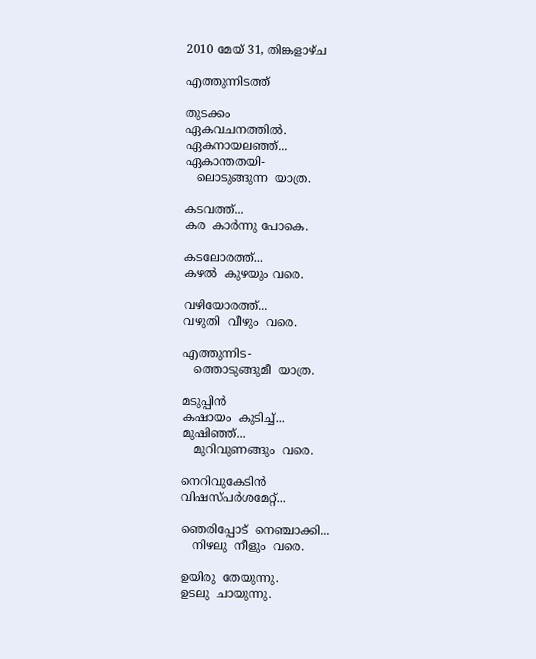2010 മേയ് 31, തിങ്കളാഴ്‌ച

എത്തുന്നിടത്ത്

തുടക്കം
ഏകവചനത്തില്‍.
ഏകനായലഞ്ഞ്...
ഏകാന്തതയി-
   ലൊടുങ്ങുന്ന  യാത്ര.

കടവത്ത്...
കര  കാര്‍ന്നു പോകെ.

കടലോരത്ത്...
കഴല്‍  കുഴയും വരെ.

വഴിയോരത്ത്...
വഴുതി  വീഴും  വരെ.

എത്തുന്നിട-
   ത്തൊടുങ്ങുമീ  യാത്ര.

മടുപ്പിന്‍
കഷായം  കുടിച്ച്...
മുഷിഞ്ഞ്...
   മുറിവുണങ്ങും  വരെ.

നെറിവുകേടിന്‍
വിഷസ്പര്‍ശമേറ്റ്...

ഞെരിപ്പോട്  നെഞ്ചാക്കി...
   നിഴലു  നീളും  വരെ.

ഉയിരു  തേയുന്നു.
ഉടലു  ചായുന്നു.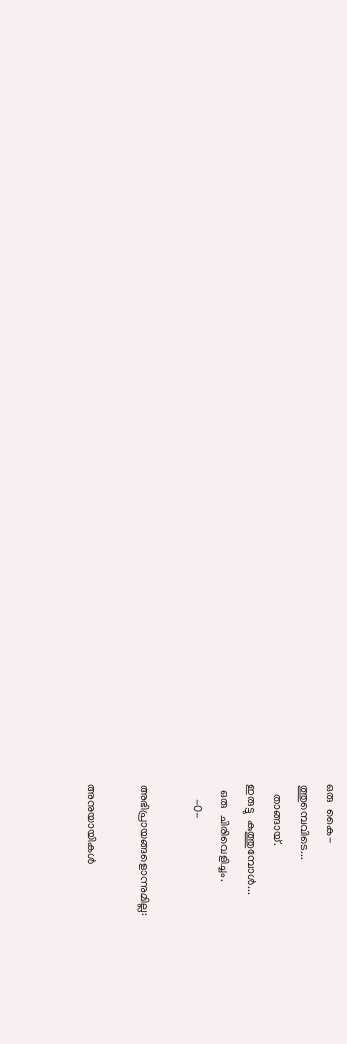ഒരു  കൈ-
ത്തുമ്പെവിടെ...
   താങ്ങായ്.
ഇരുട്ടു  കുത്തുമ്പോള്‍...
  ഒരു  ചിരിവെളിച്ചം.
     -0-

അഭിപ്രായങ്ങളൊന്നുമില്ല:

അനുയായികള്‍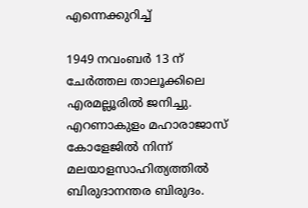എന്നെക്കുറിച്ച്

1949 നവംബര്‍ 13 ന് ചേര്‍ത്തല താലൂക്കിലെ എരമല്ലൂരില്‍ ജനിച്ചു. എറണാകുളം മഹാരാജാസ് കോളേജില്‍ നിന്ന് മലയാളസാഹിത്യത്തില്‍ ബിരുദാനന്തര ബിരുദം.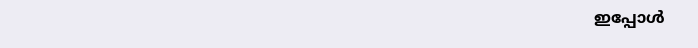ഇപ്പോള്‍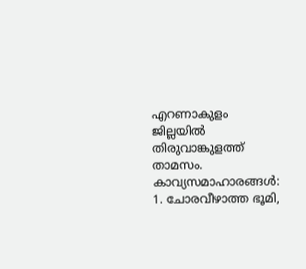എറണാകുളം ജില്ലയില്‍ തിരുവാങ്കുളത്ത് താമസം. കാവ്യസമാഹാരങ്ങള്‍: 1. ചോരവീഴാത്ത ഭൂമി,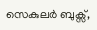സെകുലര്‍ ബുക്സ്,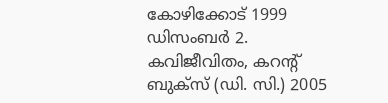കോഴിക്കോട് 1999 ഡിസംബര്‍ 2. കവിജീവിതം, കറന്റ്‌ ബുക്സ് (ഡി. സി.) 2005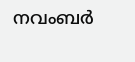നവംബര്‍